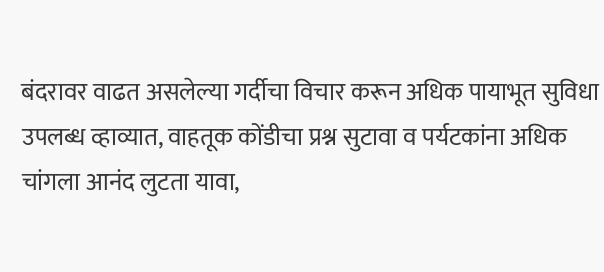बंदरावर वाढत असलेल्या गर्दीचा विचार करून अधिक पायाभूत सुविधा उपलब्ध व्हाव्यात, वाहतूक कोंडीचा प्रश्न सुटावा व पर्यटकांना अधिक चांगला आनंद लुटता यावा,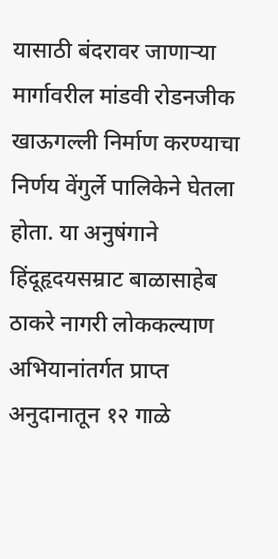यासाठी बंदरावर जाणाऱ्या मार्गावरील मांडवी रोडनजीक खाऊगल्ली निर्माण करण्याचा निर्णय वेंगुर्ले पालिकेने घेतला होता. या अनुषंगाने हिंदूहृदयसम्राट बाळासाहेब ठाकरे नागरी लोककल्याण अभियानांतर्गत प्राप्त अनुदानातून १२ गाळे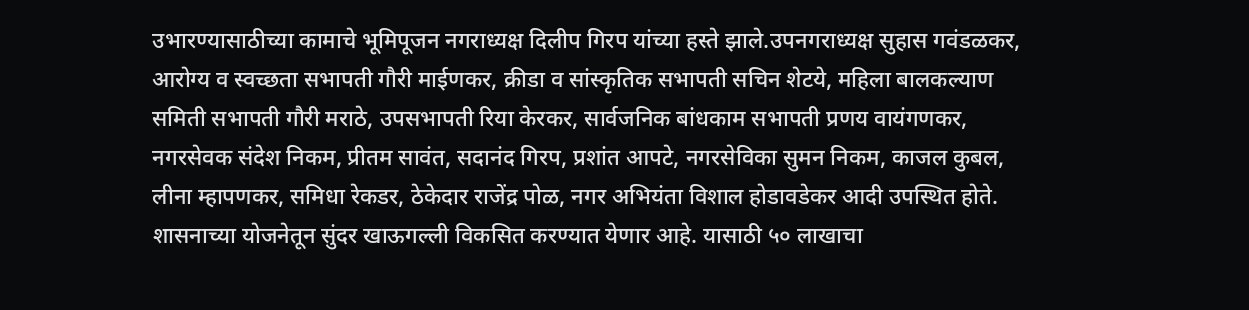उभारण्यासाठीच्या कामाचे भूमिपूजन नगराध्यक्ष दिलीप गिरप यांच्या हस्ते झाले.उपनगराध्यक्ष सुहास गवंडळकर, आरोग्य व स्वच्छता सभापती गौरी माईणकर, क्रीडा व सांस्कृतिक सभापती सचिन शेटये, महिला बालकल्याण समिती सभापती गौरी मराठे, उपसभापती रिया केरकर, सार्वजनिक बांधकाम सभापती प्रणय वायंगणकर, नगरसेवक संदेश निकम, प्रीतम सावंत, सदानंद गिरप, प्रशांत आपटे, नगरसेविका सुमन निकम, काजल कुबल, लीना म्हापणकर, समिधा रेकडर, ठेकेदार राजेंद्र पोळ, नगर अभियंता विशाल होडावडेकर आदी उपस्थित होते.
शासनाच्या योजनेतून सुंदर खाऊगल्ली विकसित करण्यात येणार आहे. यासाठी ५० लाखाचा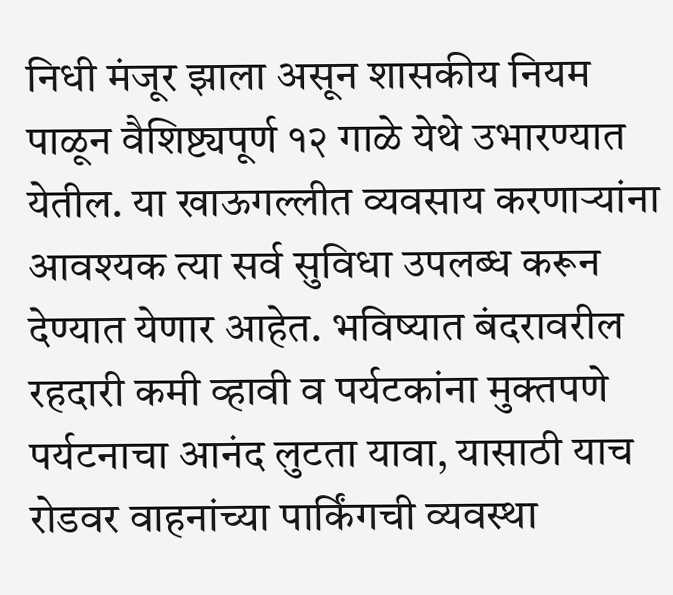निधी मंजूर झाला असून शासकीय नियम पाळून वैशिष्ट्यपूर्ण १२ गाळे येथे उभारण्यात येतील. या खाऊगल्लीत व्यवसाय करणाऱ्यांना आवश्यक त्या सर्व सुविधा उपलब्ध करून देण्यात येणार आहेत. भविष्यात बंदरावरील रहदारी कमी व्हावी व पर्यटकांना मुक्तपणे पर्यटनाचा आनंद लुटता यावा, यासाठी याच रोडवर वाहनांच्या पार्किंगची व्यवस्था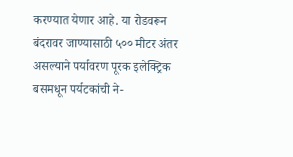करण्यात येणार आहे. या रोडवरून बंदरावर जाण्यासाठी ५०० मीटर अंतर असल्याने पर्यावरण पूरक इलेक्ट्रिक बसमधून पर्यटकांची ने-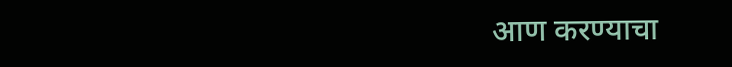आण करण्याचा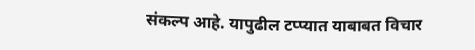संकल्प आहे. यापुढील टप्प्यात याबाबत विचार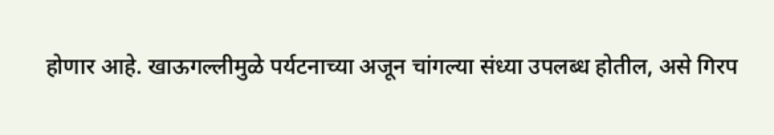होणार आहे. खाऊगल्लीमुळे पर्यटनाच्या अजून चांगल्या संध्या उपलब्ध होतील, असे गिरप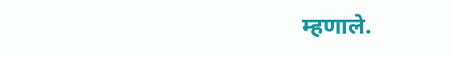म्हणाले.